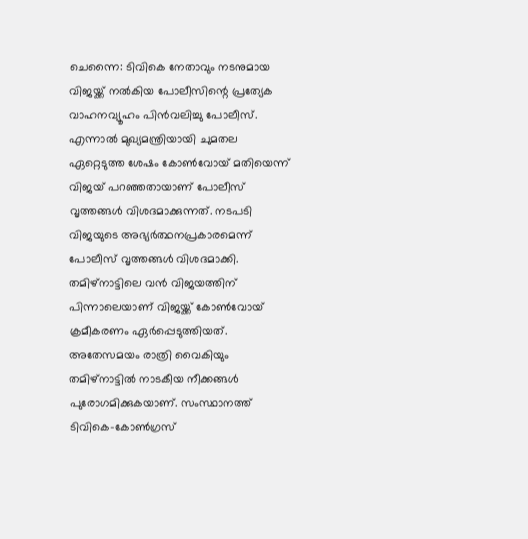ചെന്നൈ: ടിവികെ നേതാവും നടനുമായ വിജയ്ക്ക് നൽകിയ പോലീസിന്റെ പ്രത്യേക വാഹനവ്യൂഹം പിൻവലിച്ചു പോലീസ്. എന്നാൽ മുഖ്യമന്ത്രിയായി ചുമതല ഏറ്റെടുത്ത ശേഷം കോൺവോയ് മതിയെന്ന് വിജയ് പറഞ്ഞതായാണ് പോലീസ് വൃത്തങ്ങൾ വിശദമാക്കുന്നത്. നടപടി വിജയുടെ അഭ്യർത്ഥനപ്രകാരമെന്ന് പോലീസ് വൃത്തങ്ങൾ വിശദമാക്കി. തമിഴ്നാട്ടിലെ വൻ വിജയത്തിന് പിന്നാലെയാണ് വിജയ്ക്ക് കോൺവോയ് ക്രമീകരണം ഏർപ്പെടുത്തിയത്.
അതേസമയം രാത്രി വൈകിയും തമിഴ്നാട്ടിൽ നാടകീയ നീക്കങ്ങൾ പുരോഗമിക്കുകയാണ്. സംസ്ഥാനത്ത് ടിവികെ-കോൺഗ്രസ്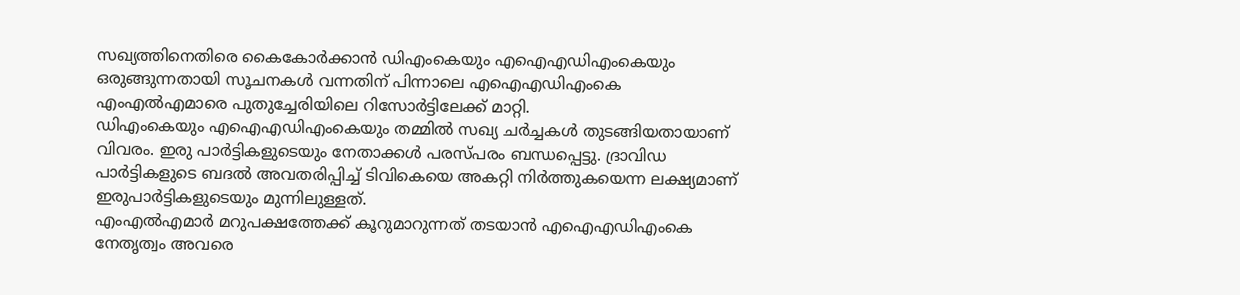സഖ്യത്തിനെതിരെ കൈകോർക്കാൻ ഡിഎംകെയും എഐഎഡിഎംകെയും ഒരുങ്ങുന്നതായി സൂചനകൾ വന്നതിന് പിന്നാലെ എഐഎഡിഎംകെ എംഎൽഎമാരെ പുതുച്ചേരിയിലെ റിസോർട്ടിലേക്ക് മാറ്റി.
ഡിഎംകെയും എഐഎഡിഎംകെയും തമ്മിൽ സഖ്യ ചർച്ചകൾ തുടങ്ങിയതായാണ് വിവരം. ഇരു പാർട്ടികളുടെയും നേതാക്കൾ പരസ്പരം ബന്ധപ്പെട്ടു. ദ്രാവിഡ പാർട്ടികളുടെ ബദൽ അവതരിപ്പിച്ച് ടിവികെയെ അകറ്റി നിർത്തുകയെന്ന ലക്ഷ്യമാണ് ഇരുപാർട്ടികളുടെയും മുന്നിലുള്ളത്.
എംഎൽഎമാർ മറുപക്ഷത്തേക്ക് കൂറുമാറുന്നത് തടയാൻ എഐഎഡിഎംകെ നേതൃത്വം അവരെ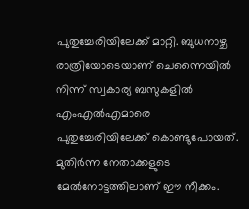പുതുച്ചേരിയിലേക്ക് മാറ്റി. ബുധനാഴ്ച രാത്രിയോടെയാണ് ചെന്നൈയിൽ നിന്ന് സ്വകാര്യ ബസുകളിൽ എംഎൽഎമാരെ പുതുച്ചേരിയിലേക്ക് കൊണ്ടുപോയത്. മുതിർന്ന നേതാക്കളുടെ മേൽനോട്ടത്തിലാണ് ഈ നീക്കം.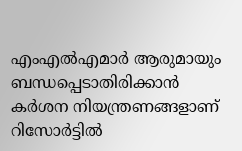എംഎൽഎമാർ ആരുമായും ബന്ധപ്പെടാതിരിക്കാൻ കർശന നിയന്ത്രണങ്ങളാണ് റിസോർട്ടിൽ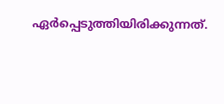ഏർപ്പെടുത്തിയിരിക്കുന്നത്.